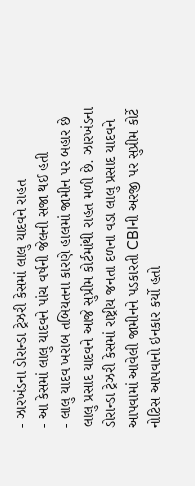- ઝારખંડના ડોરાન્ડા ટ્રેઝરી કેસમાં લાલુ યાદવને રાહત
- આ કેસમાં લાલુ યાદવને પાંચ વર્ષની જેલની સજા થઈ હતી
- લાલુ યાદવ ખરાબ તબિયતના કારણે હાલમાં જામીન પર બહાર છે
લાલુ પ્રસાદ યાદવને આજે સુપ્રીમ કોર્ટમાંથી રાહત મળી છે. ઝારખંડના ડોરાન્ડા ટ્રેઝરી કેસમાં રાષ્ટ્રીય જનતા દળના વડા લાલુ પ્રસાદ યાદવને આપવામાં આવેલી જામીનને પડકારતી CBIની અરજી પર સુપ્રીમ કોર્ટે નોટિસ આપવાનો ઇનકાર કર્યો હતો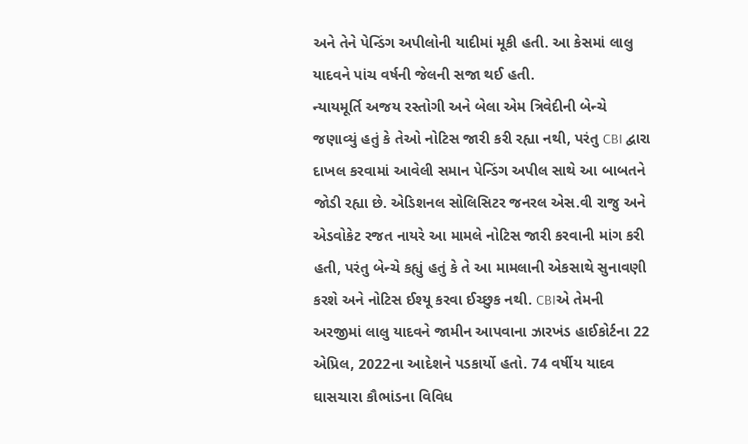અને તેને પેન્ડિંગ અપીલોની યાદીમાં મૂકી હતી. આ કેસમાં લાલુ યાદવને પાંચ વર્ષની જેલની સજા થઈ હતી.
ન્યાયમૂર્તિ અજય રસ્તોગી અને બેલા એમ ત્રિવેદીની બેન્ચે જણાવ્યું હતું કે તેઓ નોટિસ જારી કરી રહ્યા નથી, પરંતુ CBI દ્વારા દાખલ કરવામાં આવેલી સમાન પેન્ડિંગ અપીલ સાથે આ બાબતને જોડી રહ્યા છે. એડિશનલ સોલિસિટર જનરલ એસ.વી રાજુ અને એડવોકેટ રજત નાયરે આ મામલે નોટિસ જારી કરવાની માંગ કરી હતી, પરંતુ બેન્ચે કહ્યું હતું કે તે આ મામલાની એકસાથે સુનાવણી કરશે અને નોટિસ ઈશ્યૂ કરવા ઈચ્છુક નથી. CBIએ તેમની અરજીમાં લાલુ યાદવને જામીન આપવાના ઝારખંડ હાઈકોર્ટના 22 એપ્રિલ, 2022ના આદેશને પડકાર્યો હતો. 74 વર્ષીય યાદવ ઘાસચારા કૌભાંડના વિવિધ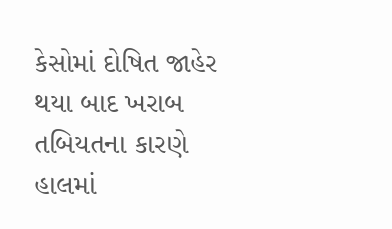કેસોમાં દોષિત જાહેર થયા બાદ ખરાબ તબિયતના કારણે હાલમાં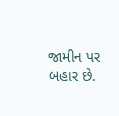જામીન પર બહાર છે.